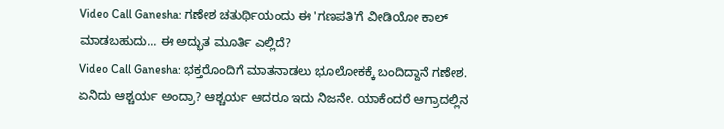Video Call Ganesha: ಗಣೇಶ ಚತುರ್ಥಿಯಂದು ಈ 'ಗಣಪತಿ'ಗೆ ವೀಡಿಯೋ ಕಾಲ್ ಮಾಡಬಹುದು... ಈ ಅದ್ಭುತ ಮೂರ್ತಿ ಎಲ್ಲಿದೆ?
Video Call Ganesha: ಭಕ್ತರೊಂದಿಗೆ ಮಾತನಾಡಲು ಭೂಲೋಕಕ್ಕೆ ಬಂದಿದ್ದಾನೆ ಗಣೇಶ. ಏನಿದು ಆಶ್ಚರ್ಯ ಅಂದ್ರಾ? ಆಶ್ಚರ್ಯ ಆದರೂ ಇದು ನಿಜನೇ. ಯಾಕೆಂದರೆ ಆಗ್ರಾದಲ್ಲಿನ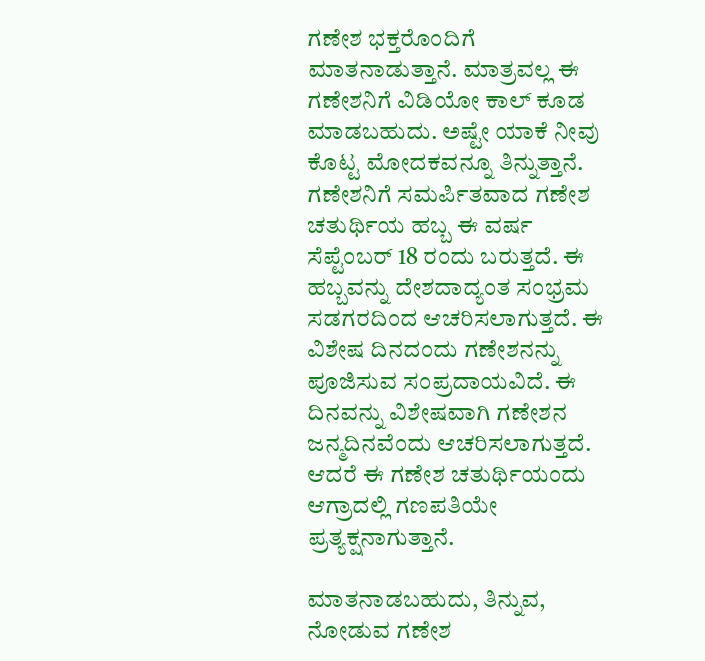ಗಣೇಶ ಭಕ್ತರೊಂದಿಗೆ ಮಾತನಾಡುತ್ತಾನೆ. ಮಾತ್ರವಲ್ಲ ಈ ಗಣೇಶನಿಗೆ ವಿಡಿಯೋ ಕಾಲ್ ಕೂಡ ಮಾಡಬಹುದು. ಅಷ್ಟೇ ಯಾಕೆ ನೀವು ಕೊಟ್ಟ ಮೋದಕವನ್ನೂ ತಿನ್ನುತ್ತಾನೆ.
ಗಣೇಶನಿಗೆ ಸಮರ್ಪಿತವಾದ ಗಣೇಶ ಚತುರ್ಥಿಯ ಹಬ್ಬ ಈ ವರ್ಷ ಸೆಪ್ಟೆಂಬರ್ 18 ರಂದು ಬರುತ್ತದೆ. ಈ ಹಬ್ಬವನ್ನು ದೇಶದಾದ್ಯಂತ ಸಂಭ್ರಮ ಸಡಗರದಿಂದ ಆಚರಿಸಲಾಗುತ್ತದೆ. ಈ ವಿಶೇಷ ದಿನದಂದು ಗಣೇಶನನ್ನು ಪೂಜಿಸುವ ಸಂಪ್ರದಾಯವಿದೆ. ಈ ದಿನವನ್ನು ವಿಶೇಷವಾಗಿ ಗಣೇಶನ ಜನ್ಮದಿನವೆಂದು ಆಚರಿಸಲಾಗುತ್ತದೆ. ಆದರೆ ಈ ಗಣೇಶ ಚತುರ್ಥಿಯಂದು ಆಗ್ರಾದಲ್ಲಿ ಗಣಪತಿಯೇ ಪ್ರತ್ಯಕ್ಷನಾಗುತ್ತಾನೆ.

ಮಾತನಾಡಬಹುದು, ತಿನ್ನುವ, ನೋಡುವ ಗಣೇಶ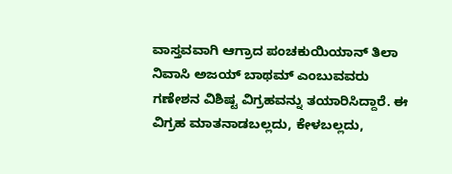ವಾಸ್ತವವಾಗಿ ಆಗ್ರಾದ ಪಂಚಕುಯಿಯಾನ್ ತಿಲಾ ನಿವಾಸಿ ಅಜಯ್ ಬಾಥಮ್ ಎಂಬುವವರು ಗಣೇಶನ ವಿಶಿಷ್ಟ ವಿಗ್ರಹವನ್ನು ತಯಾರಿಸಿದ್ದಾರೆ. ಈ ವಿಗ್ರಹ ಮಾತನಾಡಬಲ್ಲದು, ಕೇಳಬಲ್ಲದು,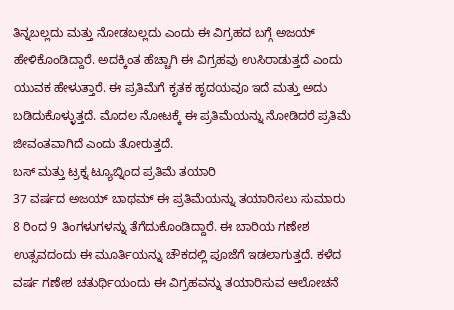ತಿನ್ನಬಲ್ಲದು ಮತ್ತು ನೋಡಬಲ್ಲದು ಎಂದು ಈ ವಿಗ್ರಹದ ಬಗ್ಗೆ ಅಜಯ್ ಹೇಳಿಕೊಂಡಿದ್ದಾರೆ. ಅದಕ್ಕಿಂತ ಹೆಚ್ಚಾಗಿ ಈ ವಿಗ್ರಹವು ಉಸಿರಾಡುತ್ತದೆ ಎಂದು ಯುವಕ ಹೇಳುತ್ತಾರೆ. ಈ ಪ್ರತಿಮೆಗೆ ಕೃತಕ ಹೃದಯವೂ ಇದೆ ಮತ್ತು ಅದು ಬಡಿದುಕೊಳ್ಳುತ್ತದೆ. ಮೊದಲ ನೋಟಕ್ಕೆ ಈ ಪ್ರತಿಮೆಯನ್ನು ನೋಡಿದರೆ ಪ್ರತಿಮೆ ಜೀವಂತವಾಗಿದೆ ಎಂದು ತೋರುತ್ತದೆ.
ಬಸ್ ಮತ್ತು ಟ್ರಕ್ನ ಟ್ಯೂಬ್ನಿಂದ ಪ್ರತಿಮೆ ತಯಾರಿ
37 ವರ್ಷದ ಅಜಯ್ ಬಾಥಮ್ ಈ ಪ್ರತಿಮೆಯನ್ನು ತಯಾರಿಸಲು ಸುಮಾರು 8 ರಿಂದ 9 ತಿಂಗಳುಗಳನ್ನು ತೆಗೆದುಕೊಂಡಿದ್ದಾರೆ. ಈ ಬಾರಿಯ ಗಣೇಶ ಉತ್ಸವದಂದು ಈ ಮೂರ್ತಿಯನ್ನು ಚೌಕದಲ್ಲಿ ಪೂಜೆಗೆ ಇಡಲಾಗುತ್ತದೆ. ಕಳೆದ ವರ್ಷ ಗಣೇಶ ಚತುರ್ಥಿಯಂದು ಈ ವಿಗ್ರಹವನ್ನು ತಯಾರಿಸುವ ಆಲೋಚನೆ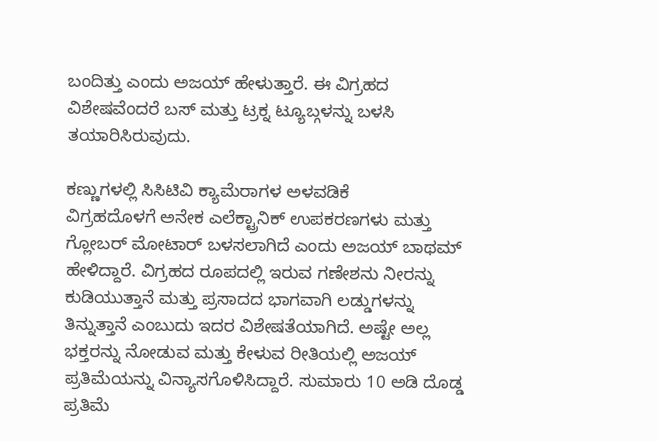ಬಂದಿತ್ತು ಎಂದು ಅಜಯ್ ಹೇಳುತ್ತಾರೆ. ಈ ವಿಗ್ರಹದ ವಿಶೇಷವೆಂದರೆ ಬಸ್ ಮತ್ತು ಟ್ರಕ್ನ ಟ್ಯೂಬ್ಗಳನ್ನು ಬಳಸಿ ತಯಾರಿಸಿರುವುದು.

ಕಣ್ಣುಗಳಲ್ಲಿ ಸಿಸಿಟಿವಿ ಕ್ಯಾಮೆರಾಗಳ ಅಳವಡಿಕೆ
ವಿಗ್ರಹದೊಳಗೆ ಅನೇಕ ಎಲೆಕ್ಟ್ರಾನಿಕ್ ಉಪಕರಣಗಳು ಮತ್ತು ಗ್ಲೋಬರ್ ಮೋಟಾರ್ ಬಳಸಲಾಗಿದೆ ಎಂದು ಅಜಯ್ ಬಾಥಮ್ ಹೇಳಿದ್ದಾರೆ. ವಿಗ್ರಹದ ರೂಪದಲ್ಲಿ ಇರುವ ಗಣೇಶನು ನೀರನ್ನು ಕುಡಿಯುತ್ತಾನೆ ಮತ್ತು ಪ್ರಸಾದದ ಭಾಗವಾಗಿ ಲಡ್ಡುಗಳನ್ನು ತಿನ್ನುತ್ತಾನೆ ಎಂಬುದು ಇದರ ವಿಶೇಷತೆಯಾಗಿದೆ. ಅಷ್ಟೇ ಅಲ್ಲ ಭಕ್ತರನ್ನು ನೋಡುವ ಮತ್ತು ಕೇಳುವ ರೀತಿಯಲ್ಲಿ ಅಜಯ್ ಪ್ರತಿಮೆಯನ್ನು ವಿನ್ಯಾಸಗೊಳಿಸಿದ್ದಾರೆ. ಸುಮಾರು 10 ಅಡಿ ದೊಡ್ಡ ಪ್ರತಿಮೆ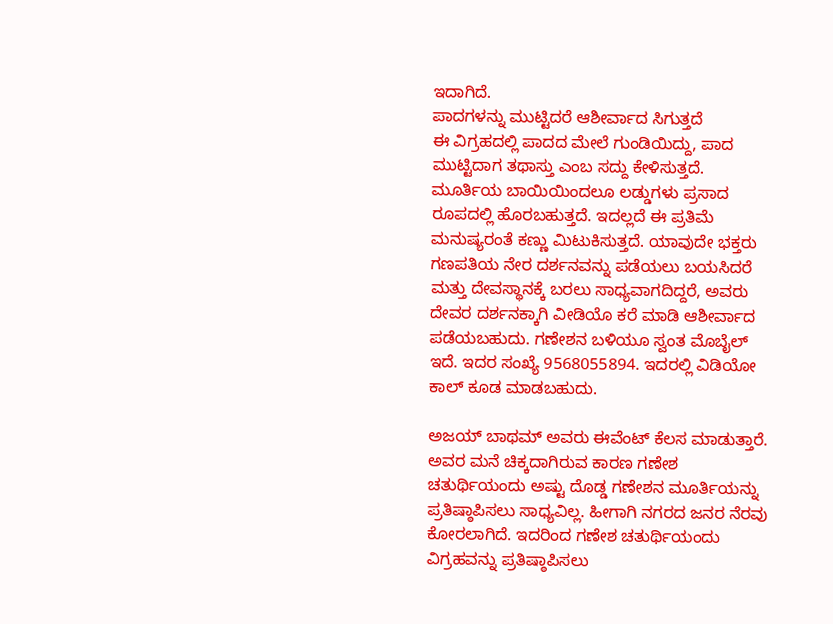ಇದಾಗಿದೆ.
ಪಾದಗಳನ್ನು ಮುಟ್ಟಿದರೆ ಆಶೀರ್ವಾದ ಸಿಗುತ್ತದೆ
ಈ ವಿಗ್ರಹದಲ್ಲಿ ಪಾದದ ಮೇಲೆ ಗುಂಡಿಯಿದ್ದು, ಪಾದ ಮುಟ್ಟಿದಾಗ ತಥಾಸ್ತು ಎಂಬ ಸದ್ದು ಕೇಳಿಸುತ್ತದೆ. ಮೂರ್ತಿಯ ಬಾಯಿಯಿಂದಲೂ ಲಡ್ಡುಗಳು ಪ್ರಸಾದ ರೂಪದಲ್ಲಿ ಹೊರಬಹುತ್ತದೆ. ಇದಲ್ಲದೆ ಈ ಪ್ರತಿಮೆ ಮನುಷ್ಯರಂತೆ ಕಣ್ಣು ಮಿಟುಕಿಸುತ್ತದೆ. ಯಾವುದೇ ಭಕ್ತರು ಗಣಪತಿಯ ನೇರ ದರ್ಶನವನ್ನು ಪಡೆಯಲು ಬಯಸಿದರೆ ಮತ್ತು ದೇವಸ್ಥಾನಕ್ಕೆ ಬರಲು ಸಾಧ್ಯವಾಗದಿದ್ದರೆ, ಅವರು ದೇವರ ದರ್ಶನಕ್ಕಾಗಿ ವೀಡಿಯೊ ಕರೆ ಮಾಡಿ ಆಶೀರ್ವಾದ ಪಡೆಯಬಹುದು. ಗಣೇಶನ ಬಳಿಯೂ ಸ್ವಂತ ಮೊಬೈಲ್ ಇದೆ. ಇದರ ಸಂಖ್ಯೆ 9568055894. ಇದರಲ್ಲಿ ವಿಡಿಯೋ ಕಾಲ್ ಕೂಡ ಮಾಡಬಹುದು.

ಅಜಯ್ ಬಾಥಮ್ ಅವರು ಈವೆಂಟ್ ಕೆಲಸ ಮಾಡುತ್ತಾರೆ. ಅವರ ಮನೆ ಚಿಕ್ಕದಾಗಿರುವ ಕಾರಣ ಗಣೇಶ ಚತುರ್ಥಿಯಂದು ಅಷ್ಟು ದೊಡ್ಡ ಗಣೇಶನ ಮೂರ್ತಿಯನ್ನು ಪ್ರತಿಷ್ಠಾಪಿಸಲು ಸಾಧ್ಯವಿಲ್ಲ. ಹೀಗಾಗಿ ನಗರದ ಜನರ ನೆರವು ಕೋರಲಾಗಿದೆ. ಇದರಿಂದ ಗಣೇಶ ಚತುರ್ಥಿಯಂದು ವಿಗ್ರಹವನ್ನು ಪ್ರತಿಷ್ಠಾಪಿಸಲು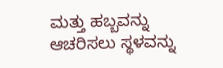ಮತ್ತು ಹಬ್ಬವನ್ನು ಆಚರಿಸಲು ಸ್ಥಳವನ್ನು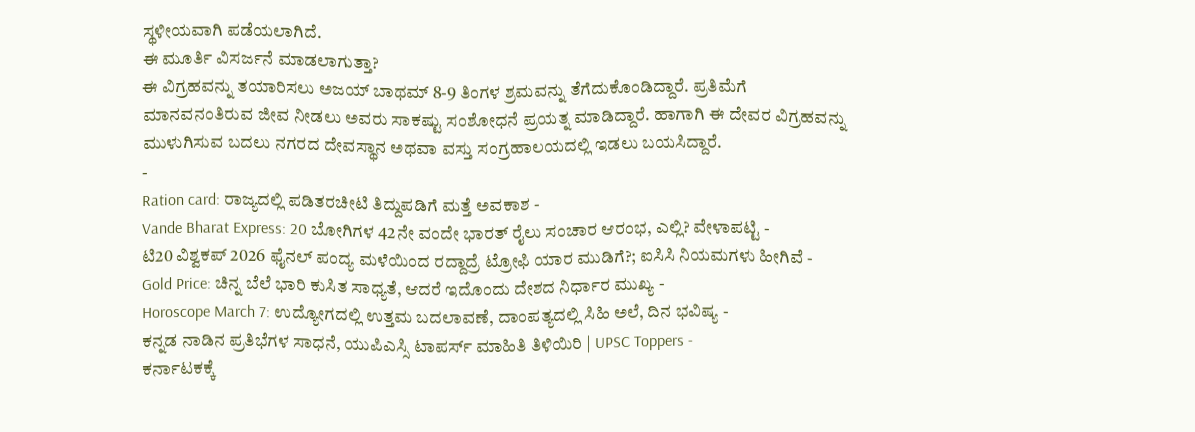ಸ್ಥಳೀಯವಾಗಿ ಪಡೆಯಲಾಗಿದೆ.
ಈ ಮೂರ್ತಿ ವಿಸರ್ಜನೆ ಮಾಡಲಾಗುತ್ತಾ?
ಈ ವಿಗ್ರಹವನ್ನು ತಯಾರಿಸಲು ಅಜಯ್ ಬಾಥಮ್ 8-9 ತಿಂಗಳ ಶ್ರಮವನ್ನು ತೆಗೆದುಕೊಂಡಿದ್ದಾರೆ. ಪ್ರತಿಮೆಗೆ ಮಾನವನಂತಿರುವ ಜೀವ ನೀಡಲು ಅವರು ಸಾಕಷ್ಟು ಸಂಶೋಧನೆ ಪ್ರಯತ್ನ ಮಾಡಿದ್ದಾರೆ. ಹಾಗಾಗಿ ಈ ದೇವರ ವಿಗ್ರಹವನ್ನು ಮುಳುಗಿಸುವ ಬದಲು ನಗರದ ದೇವಸ್ಥಾನ ಅಥವಾ ವಸ್ತು ಸಂಗ್ರಹಾಲಯದಲ್ಲಿ ಇಡಲು ಬಯಸಿದ್ದಾರೆ.
-
Ration card: ರಾಜ್ಯದಲ್ಲಿ ಪಡಿತರಚೀಟಿ ತಿದ್ದುಪಡಿಗೆ ಮತ್ತೆ ಅವಕಾಶ -
Vande Bharat Express: 20 ಬೋಗಿಗಳ 42ನೇ ವಂದೇ ಭಾರತ್ ರೈಲು ಸಂಚಾರ ಆರಂಭ, ಎಲ್ಲಿ? ವೇಳಾಪಟ್ಟಿ -
ಟಿ20 ವಿಶ್ವಕಪ್ 2026 ಫೈನಲ್ ಪಂದ್ಯ ಮಳೆಯಿಂದ ರದ್ದಾದ್ರೆ ಟ್ರೋಫಿ ಯಾರ ಮುಡಿಗೆ?; ಐಸಿಸಿ ನಿಯಮಗಳು ಹೀಗಿವೆ -
Gold Price: ಚಿನ್ನ ಬೆಲೆ ಭಾರಿ ಕುಸಿತ ಸಾಧ್ಯತೆ, ಆದರೆ ಇದೊಂದು ದೇಶದ ನಿರ್ಧಾರ ಮುಖ್ಯ -
Horoscope March 7: ಉದ್ಯೋಗದಲ್ಲಿ ಉತ್ತಮ ಬದಲಾವಣೆ, ದಾಂಪತ್ಯದಲ್ಲಿ ಸಿಹಿ ಅಲೆ, ದಿನ ಭವಿಷ್ಯ -
ಕನ್ನಡ ನಾಡಿನ ಪ್ರತಿಭೆಗಳ ಸಾಧನೆ, ಯುಪಿಎಸ್ಸಿ ಟಾಪರ್ಸ್ ಮಾಹಿತಿ ತಿಳಿಯಿರಿ | UPSC Toppers -
ಕರ್ನಾಟಕಕ್ಕೆ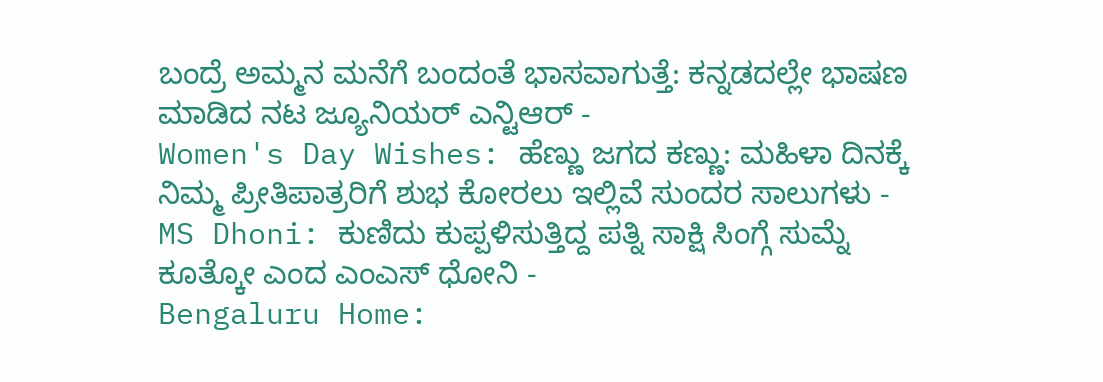ಬಂದ್ರೆ ಅಮ್ಮನ ಮನೆಗೆ ಬಂದಂತೆ ಭಾಸವಾಗುತ್ತೆ: ಕನ್ನಡದಲ್ಲೇ ಭಾಷಣ ಮಾಡಿದ ನಟ ಜ್ಯೂನಿಯರ್ ಎನ್ಟಿಆರ್ -
Women's Day Wishes: ಹೆಣ್ಣು ಜಗದ ಕಣ್ಣು: ಮಹಿಳಾ ದಿನಕ್ಕೆ ನಿಮ್ಮ ಪ್ರೀತಿಪಾತ್ರರಿಗೆ ಶುಭ ಕೋರಲು ಇಲ್ಲಿವೆ ಸುಂದರ ಸಾಲುಗಳು -
MS Dhoni: ಕುಣಿದು ಕುಪ್ಪಳಿಸುತ್ತಿದ್ದ ಪತ್ನಿ ಸಾಕ್ಷಿ ಸಿಂಗ್ಗೆ ಸುಮ್ನೆ ಕೂತ್ಕೋ ಎಂದ ಎಂಎಸ್ ಧೋನಿ -
Bengaluru Home: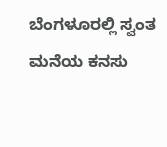ಬೆಂಗಳೂರಲ್ಲಿ ಸ್ವಂತ ಮನೆಯ ಕನಸು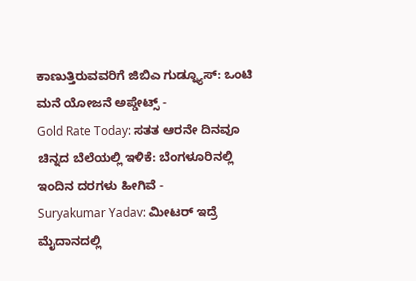ಕಾಣುತ್ತಿರುವವರಿಗೆ ಜಿಬಿಎ ಗುಡ್ನ್ಯೂಸ್: ಒಂಟಿ ಮನೆ ಯೋಜನೆ ಅಪ್ಡೇಟ್ಸ್ -
Gold Rate Today: ಸತತ ಆರನೇ ದಿನವೂ ಚಿನ್ನದ ಬೆಲೆಯಲ್ಲಿ ಇಳಿಕೆ: ಬೆಂಗಳೂರಿನಲ್ಲಿ ಇಂದಿನ ದರಗಳು ಹೀಗಿವೆ -
Suryakumar Yadav: ಮೀಟರ್ ಇದ್ರೆ ಮೈದಾನದಲ್ಲಿ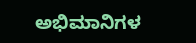ಅಭಿಮಾನಿಗಳ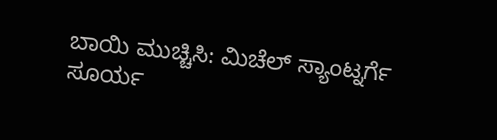ಬಾಯಿ ಮುಚ್ಚಿಸಿ: ಮಿಚೆಲ್ ಸ್ಯಾಂಟ್ನರ್ಗೆ ಸೂರ್ಯ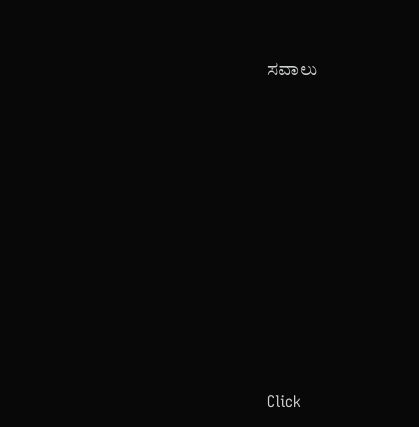ಸವಾಲು












Click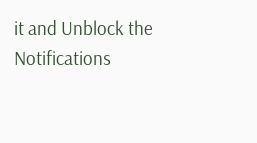it and Unblock the Notifications